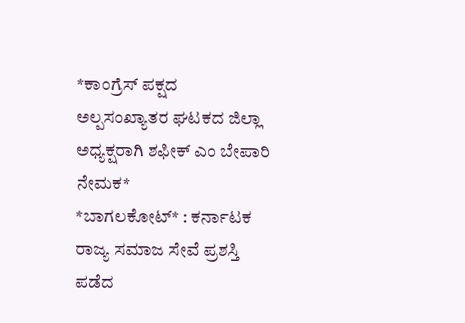*ಕಾಂಗ್ರೆಸ್ ಪಕ್ಷದ ಅಲ್ಪಸಂಖ್ಯಾತರ ಘಟಕದ ಜಿಲ್ಲಾ ಅಧ್ಯಕ್ಷರಾಗಿ ಶಫೀಕ್ ಎಂ ಬೇಪಾರಿ ನೇಮಕ*
*ಬಾಗಲಕೋಟ್* : ಕರ್ನಾಟಕ ರಾಜ್ಯ ಸಮಾಜ ಸೇವೆ ಪ್ರಶಸ್ತಿ ಪಡೆದ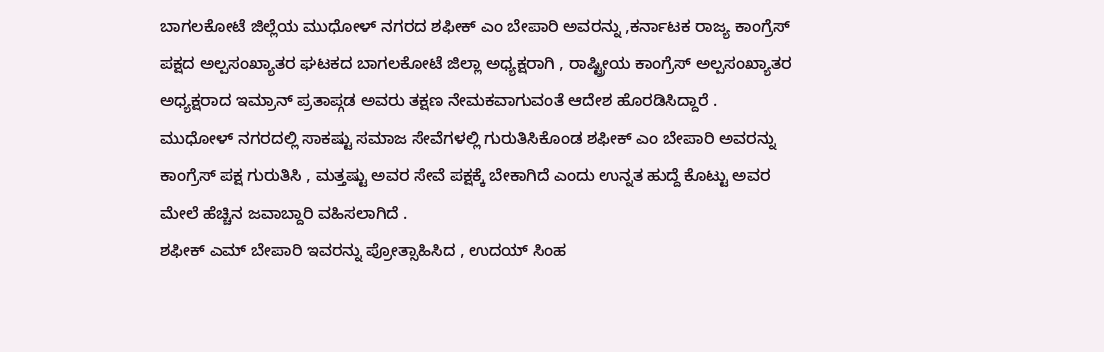ಬಾಗಲಕೋಟೆ ಜಿಲ್ಲೆಯ ಮುಧೋಳ್ ನಗರದ ಶಫೀಕ್ ಎಂ ಬೇಪಾರಿ ಅವರನ್ನು ,ಕರ್ನಾಟಕ ರಾಜ್ಯ ಕಾಂಗ್ರೆಸ್ ಪಕ್ಷದ ಅಲ್ಪಸಂಖ್ಯಾತರ ಘಟಕದ ಬಾಗಲಕೋಟೆ ಜಿಲ್ಲಾ ಅಧ್ಯಕ್ಷರಾಗಿ , ರಾಷ್ಟ್ರೀಯ ಕಾಂಗ್ರೆಸ್ ಅಲ್ಪಸಂಖ್ಯಾತರ ಅಧ್ಯಕ್ಷರಾದ ಇಮ್ರಾನ್ ಪ್ರತಾಪ್ಗಡ ಅವರು ತಕ್ಷಣ ನೇಮಕವಾಗುವಂತೆ ಆದೇಶ ಹೊರಡಿಸಿದ್ದಾರೆ .
ಮುಧೋಳ್ ನಗರದಲ್ಲಿ ಸಾಕಷ್ಟು ಸಮಾಜ ಸೇವೆಗಳಲ್ಲಿ ಗುರುತಿಸಿಕೊಂಡ ಶಫೀಕ್ ಎಂ ಬೇಪಾರಿ ಅವರನ್ನು ಕಾಂಗ್ರೆಸ್ ಪಕ್ಷ ಗುರುತಿಸಿ , ಮತ್ತಷ್ಟು ಅವರ ಸೇವೆ ಪಕ್ಷಕ್ಕೆ ಬೇಕಾಗಿದೆ ಎಂದು ಉನ್ನತ ಹುದ್ದೆ ಕೊಟ್ಟು ಅವರ ಮೇಲೆ ಹೆಚ್ಚಿನ ಜವಾಬ್ದಾರಿ ವಹಿಸಲಾಗಿದೆ .
ಶಫೀಕ್ ಎಮ್ ಬೇಪಾರಿ ಇವರನ್ನು ಪ್ರೋತ್ಸಾಹಿಸಿದ , ಉದಯ್ ಸಿಂಹ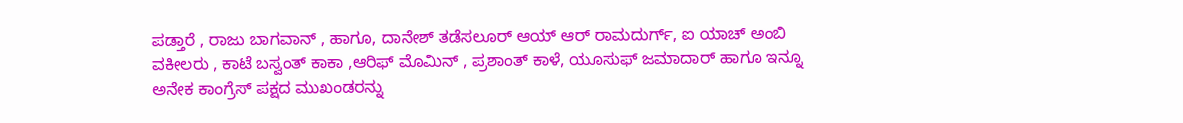ಪಡ್ತಾರೆ , ರಾಜು ಬಾಗವಾನ್ , ಹಾಗೂ, ದಾನೇಶ್ ತಡೆಸಲೂರ್ ಆಯ್ ಆರ್ ರಾಮದುರ್ಗ್, ಐ ಯಾಚ್ ಅಂಬಿ ವಕೀಲರು , ಕಾಟೆ ಬಸ್ವಂತ್ ಕಾಕಾ ,ಆರಿಫ್ ಮೊಮಿನ್ , ಪ್ರಶಾಂತ್ ಕಾಳೆ, ಯೂಸುಫ್ ಜಮಾದಾರ್ ಹಾಗೂ ಇನ್ನೂ ಅನೇಕ ಕಾಂಗ್ರೆಸ್ ಪಕ್ಷದ ಮುಖಂಡರನ್ನು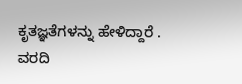ಕೃತಜ್ಞತೆಗಳನ್ನು ಹೇಳಿದ್ದಾರೆ .
ವರದಿ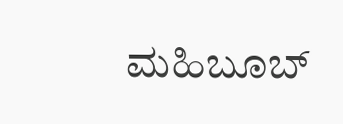ಮಹಿಬೂಬ್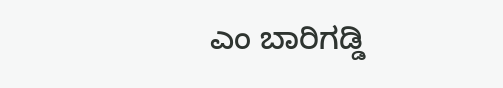ಎಂ ಬಾರಿಗಡ್ಡಿ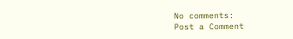No comments:
Post a Comment